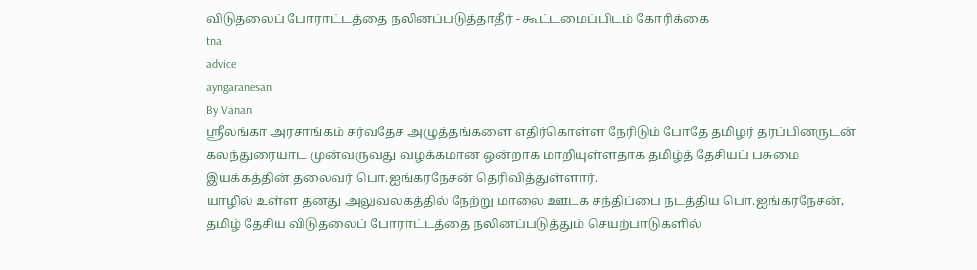விடுதலைப் போராட்டத்தை நலினப்படுத்தாதீர் - கூட்டமைப்பிடம் கோரிக்கை
tna
advice
ayngaranesan
By Vanan
ஸ்ரீலங்கா அரசாங்கம் சர்வதேச அழுத்தங்களை எதிர்கொள்ள நேரிடும் போதே தமிழர் தரப்பினருடன் கலந்துரையாட முன்வருவது வழக்கமான ஒன்றாக மாறியுள்ளதாக தமிழ்த் தேசியப் பசுமை இயக்கத்தின் தலைவர் பொ.ஐங்கரநேசன் தெரிவித்துள்ளார்.
யாழில் உள்ள தனது அலுவலகத்தில் நேற்று மாலை ஊடக சந்திப்பை நடத்திய பொ.ஐங்கரநேசன், தமிழ் தேசிய விடுதலைப் போராட்டத்தை நலினப்படுத்தும் செயற்பாடுகளில்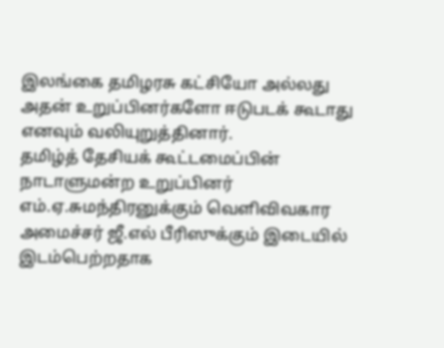இலங்கை தமிழரசு கட்சியோ அல்லது அதன் உறுப்பினர்களோ ஈடுபடக் கூடாது எனவும் வலியுறுத்தினார்.
தமிழ்த் தேசியக் கூட்டமைப்பின் நாடாளுமன்ற உறுப்பினர் எம்.ஏ.சுமந்திரனுக்கும் வௌிவிவகார அமைச்சர் ஜீ.எல் பீரிஸுக்கும் இடையில் இடம்பெற்றதாக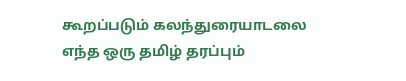கூறப்படும் கலந்துரையாடலை எந்த ஒரு தமிழ் தரப்பும்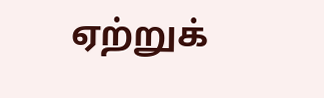ஏற்றுக்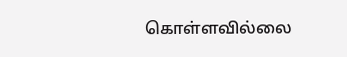கொள்ளவில்லை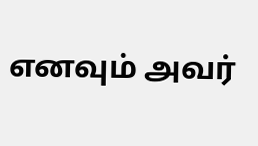எனவும் அவர்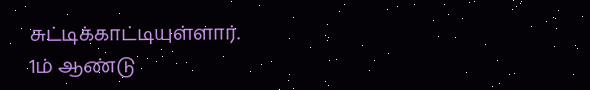சுட்டிக்காட்டியுள்ளார்.
1ம் ஆண்டு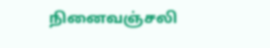நினைவஞ்சலி